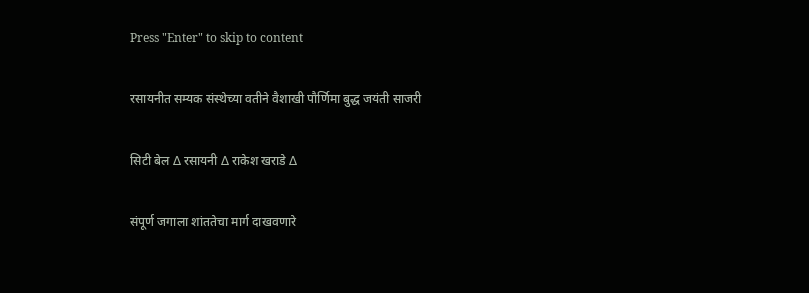Press "Enter" to skip to content

रसायनीत सम्यक संस्थेच्या वतीने वैशाखी पौर्णिमा बुद्ध जयंती साजरी

सिटी बेल ∆ रसायनी ∆ राकेश खराडे ∆

संपूर्ण जगाला शांततेचा मार्ग दाखवणारे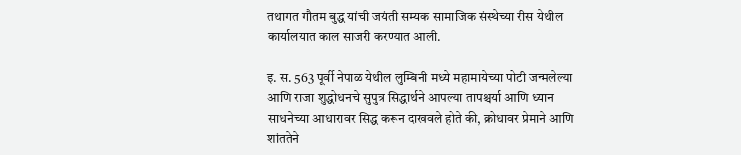तथागत गौतम बुद्ध यांची जयंती सम्यक सामाजिक संस्थेच्या रीस येथील कार्यालयात काल साजरी करण्यात आली.

इ. स. 563 पूर्वी नेपाळ येथील लुम्बिनी मध्ये महामायेच्या पोटी जन्मलेल्या आणि राजा शुद्धोधनचे सुपुत्र सिद्धार्थने आपल्या तापश्चर्या आणि ध्यान साधनेच्या आधारावर सिद्ध करून दाखवले होते की, क्रोधावर प्रेमाने आणि शांततेने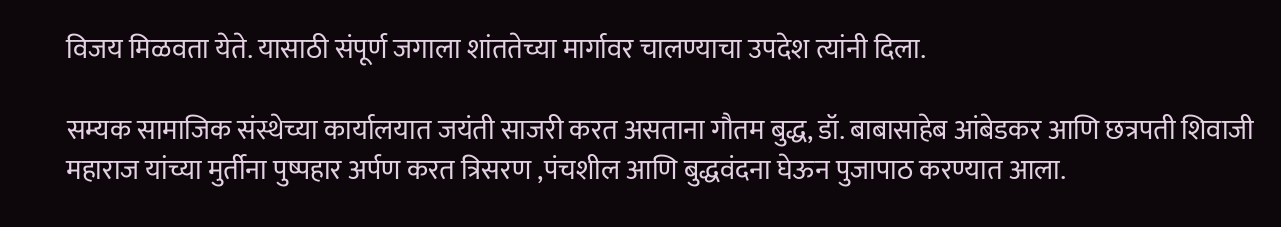विजय मिळवता येते. यासाठी संपूर्ण जगाला शांततेच्या मार्गावर चालण्याचा उपदेश त्यांनी दिला.

सम्यक सामाजिक संस्थेच्या कार्यालयात जयंती साजरी करत असताना गौतम बुद्ध, डॉ. बाबासाहेब आंबेडकर आणि छत्रपती शिवाजी महाराज यांच्या मुर्तीना पुष्पहार अर्पण करत त्रिसरण ,पंचशील आणि बुद्धवंदना घेऊन पुजापाठ करण्यात आला.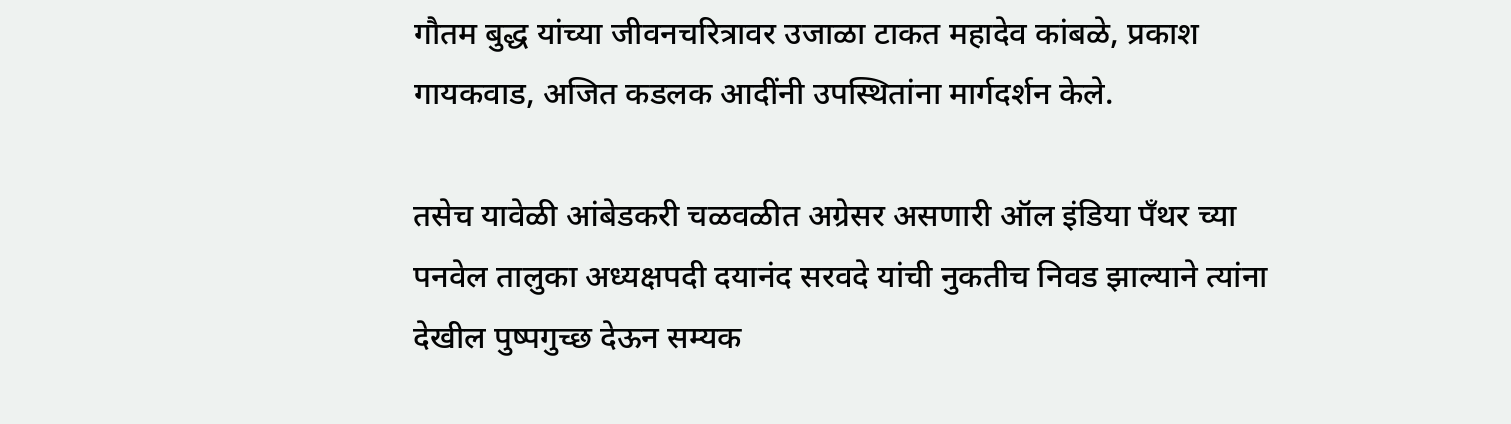गौतम बुद्ध यांच्या जीवनचरित्रावर उजाळा टाकत महादेव कांबळे, प्रकाश गायकवाड, अजित कडलक आदींनी उपस्थितांना मार्गदर्शन केले.

तसेच यावेळी आंबेडकरी चळवळीत अग्रेसर असणारी ऑल इंडिया पँथर च्या पनवेल तालुका अध्यक्षपदी दयानंद सरवदे यांची नुकतीच निवड झाल्याने त्यांना देखील पुष्पगुच्छ देऊन सम्यक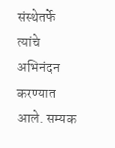संस्थेतर्फे त्यांचे अभिनंदन करण्यात आले. सम्यक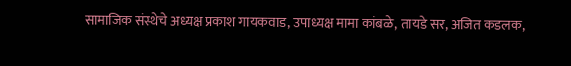सामाजिक संस्थेचे अध्यक्ष प्रकाश गायकवाड, उपाध्यक्ष मामा कांबळे, तायडे सर, अजित कडलक,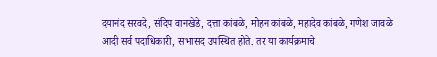दयानंद सरवदे, संदिप वानखेडे, दत्ता कांबळे, मोहन कांबळे, महादेव कांबळे, गणेश जावळे आदी सर्व पदाधिकारी, सभासद उपस्थित होते. तर या कार्यक्रमाचे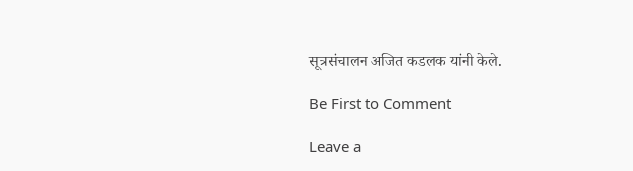सूत्रसंचालन अजित कडलक यांनी केले.

Be First to Comment

Leave a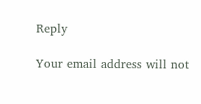Reply

Your email address will not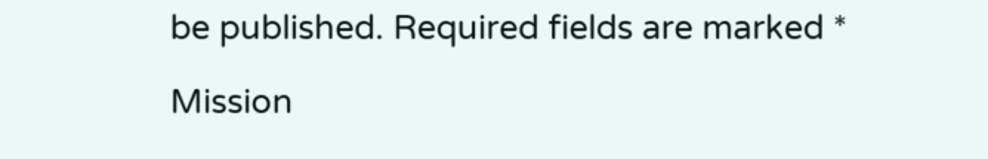be published. Required fields are marked *

Mission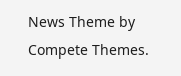News Theme by Compete Themes.